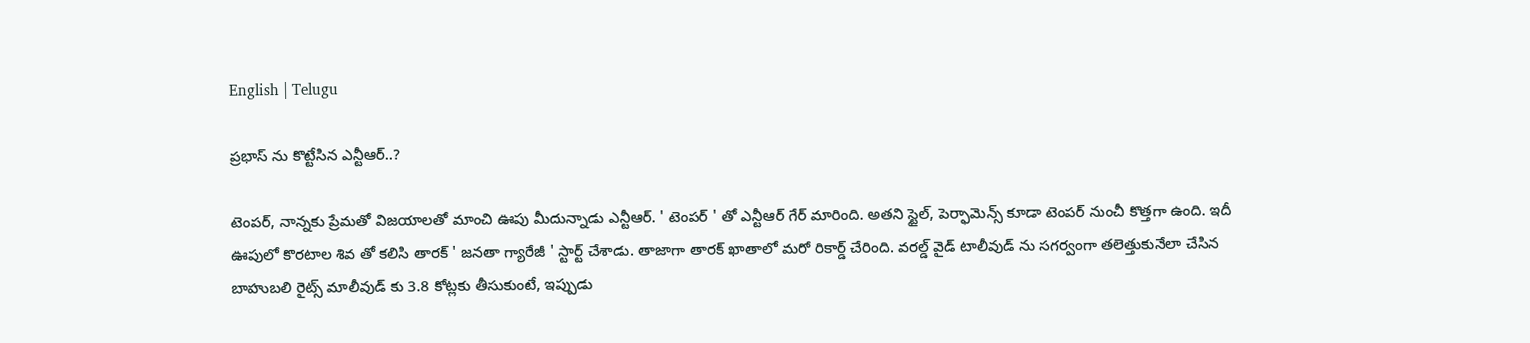English | Telugu

ప్రభాస్ ను కొట్టేసిన ఎన్టీఆర్..?

టెంపర్, నాన్నకు ప్రేమతో విజయాలతో మాంచి ఊపు మీదున్నాడు ఎన్టీఆర్. ' టెంపర్ ' తో ఎన్టీఆర్ గేర్ మారింది. అతని స్టైల్, పెర్ఫామెన్స్ కూడా టెంపర్ నుంచీ కొత్తగా ఉంది. ఇదీ ఊపులో కొరటాల శివ తో కలిసి తారక్ ' జనతా గ్యారేజీ ' స్టార్ట్ చేశాడు. తాజాగా తారక్ ఖాతాలో మరో రికార్డ్ చేరింది. వరల్డ్ వైడ్ టాలీవుడ్ ను సగర్వంగా తలెత్తుకునేలా చేసిన బాహుబలి రైట్స్ మాలీవుడ్ కు 3.8 కోట్లకు తీసుకుంటే, ఇప్పుడు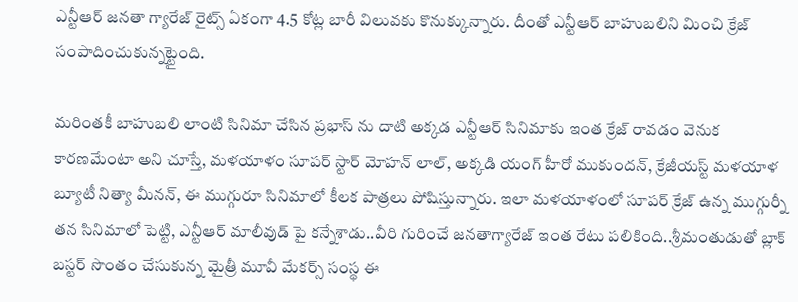ఎన్టీఆర్ జనతా గ్యారేజ్ రైట్స్ ఏకంగా 4.5 కోట్ల బారీ విలువకు కొనుక్కున్నారు. దీంతో ఎన్టీఆర్ బాహుబలిని మించి క్రేజ్ సంపాదించుకున్నట్టైంది.

మరింతకీ బాహుబలి లాంటి సినిమా చేసిన ప్రభాస్ ను దాటి అక్కడ ఎన్టీఆర్ సినిమాకు ఇంత క్రేజ్ రావడం వెనుక కారణమేంటా అని చూస్తే, మళయాళం సూపర్ స్టార్ మోహన్ లాల్, అక్కడి యంగ్ హీరో ముకుందన్, క్రేజీయస్ట్ మళయాళ బ్యూటీ నిత్యా మీనన్, ఈ ముగ్గురూ సినిమాలో కీలక పాత్రలు పోషిస్తున్నారు. ఇలా మళయాళంలో సూపర్ క్రేజ్ ఉన్న ముగ్గుర్నీ తన సినిమాలో పెట్టి, ఎన్టీఆర్ మాలీవుడ్ పై కన్నేశాడు..వీరి గురించే జనతాగ్యారేజ్ ఇంత రేటు పలికింది..శ్రీమంతుడుతో బ్లాక్ బస్టర్ సొంతం చేసుకున్న మైత్రీ మూవీ మేకర్స్ సంస్థ ఈ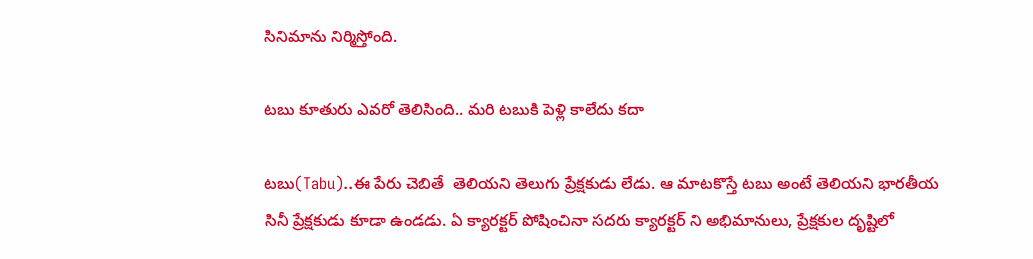సినిమాను నిర్మిస్తోంది.

టబు కూతురు ఎవరో తెలిసింది.. మరి టబుకి పెళ్లి కాలేదు కదా

టబు(Tabu)..ఈ పేరు చెబితే  తెలియని తెలుగు ప్రేక్షకుడు లేడు. ఆ మాటకొస్తే టబు అంటే తెలియని భారతీయ సినీ ప్రేక్షకుడు కూడా ఉండడు. ఏ క్యారక్టర్ పోషించినా సదరు క్యారక్టర్ ని అభిమానులు, ప్రేక్షకుల దృష్టిలో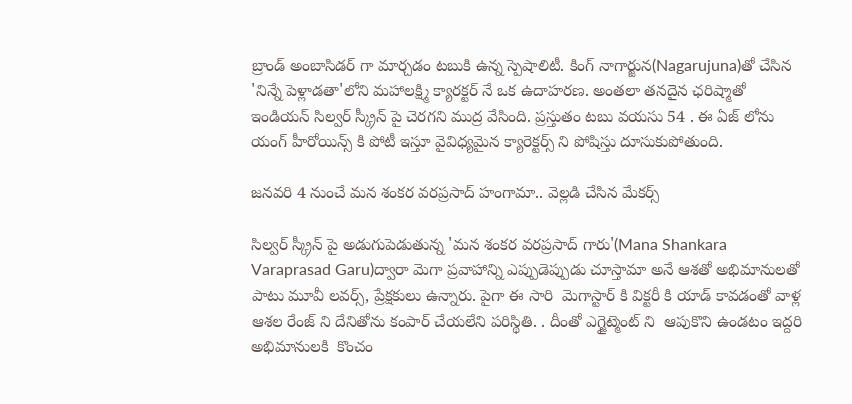బ్రాండ్ అంబాసిడర్ గా మార్చడం టబుకి ఉన్న స్పెషాలిటీ. కింగ్ నాగార్జున(Nagarujuna)తో చేసిన 'నిన్నే పెళ్లాడతా'లోని మహాలక్ష్మి క్యారక్టర్ నే ఒక ఉదాహరణ. అంతలా తనదైన ఛరిష్మాతో ఇండియన్ సిల్వర్ స్క్రీన్ పై చెరగని ముద్ర వేసింది. ప్రస్తుతం టబు వయసు 54 . ఈ ఏజ్ లోను యంగ్ హీరోయిన్స్ కి పోటీ ఇస్తూ వైవిధ్యమైన క్యారెక్టర్స్ ని పోషిస్తు దూసుకుపోతుంది.

జనవరి 4 నుంచే మన శంకర వరప్రసాద్ హంగామా.. వెల్లడి చేసిన మేకర్స్

సిల్వర్ స్క్రీన్ పై అడుగుపెడుతున్న 'మన శంకర వరప్రసాద్ గారు'(Mana Shankara Varaprasad Garu)ద్వారా మెగా ప్రవాహాన్ని ఎప్పుడెప్పుడు చూస్తామా అనే ఆశతో అభిమానులతో పాటు మూవీ లవర్స్, ప్రేక్షకులు ఉన్నారు. పైగా ఈ సారి  మెగాస్టార్ కి విక్టరీ కి యాడ్ కావడంతో వాళ్ల ఆశల రేంజ్ ని దేనితోను కంపార్ చేయలేని పరిస్థితి. . దీంతో ఎగ్జైట్మెంట్ ని  ఆపుకొని ఉండటం ఇద్దరి అభిమానులకి  కొంచం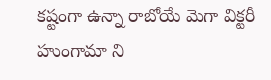కష్టంగా ఉన్నా రాబోయే మెగా విక్టరీ హుంగామా ని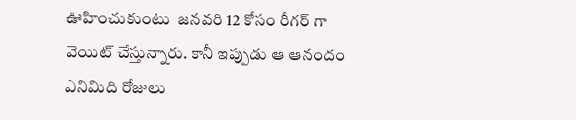ఊహించుకుంటు  జనవరి 12 కోసం రీగర్ గా  వెయిట్ చేస్తున్నారు. కానీ ఇప్పుడు ఆ ఆనందం ఎనిమిది రోజులు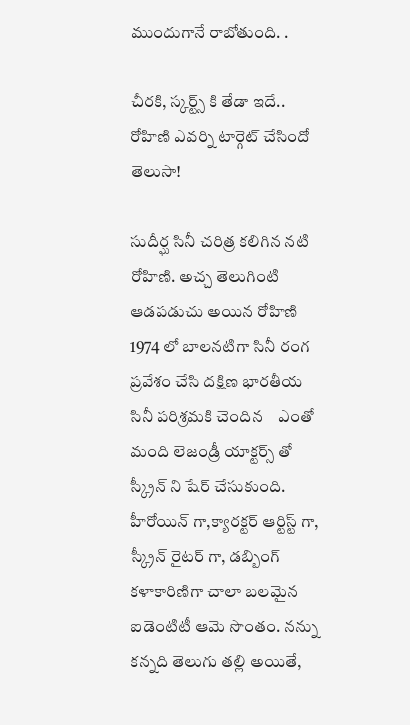ముందుగానే రాబోతుంది. .

చీరకి, స్కర్ట్స్ కి తేడా ఇదే.. రోహిణి ఎవర్ని టార్గెట్ చేసిందో తెలుసా!

సుదీర్ఘ సినీ చరిత్ర కలిగిన నటి రోహిణి. అచ్చ తెలుగింటి ఆడపడుచు అయిన రోహిణి 1974 లో బాలనటిగా సినీ రంగ ప్రవేశం చేసి దక్షిణ భారతీయ సినీ పరిశ్రమకి చెందిన    ఎంతో మంది లెజండ్రీ యాక్టర్స్ తో స్క్రీన్ ని షేర్ చేసుకుంది. హీరోయిన్ గా,క్యారక్టర్ ఆర్టిస్ట్ గా, స్క్రీన్ రైటర్ గా, డబ్బింగ్ కళాకారిణిగా చాలా బలమైన ఐడెంటిటీ ఆమె సొంతం. నన్ను కన్నది తెలుగు తల్లి అయితే,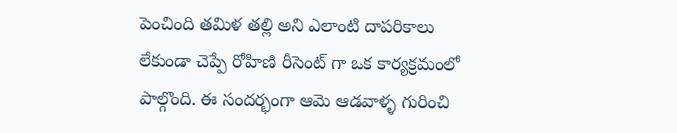పెంచింది తమిళ తల్లి అని ఎలాంటి దాపరికాలు లేకుండా చెప్పే రోహిణి రీసెంట్ గా ఒక కార్యక్రమంలో పాల్గొంది. ఈ సందర్భంగా ఆమె ఆడవాళ్ళ గురించి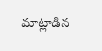మాట్లాడిన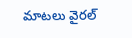మాటలు వైరల్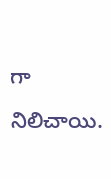గా నిలిచాయి.